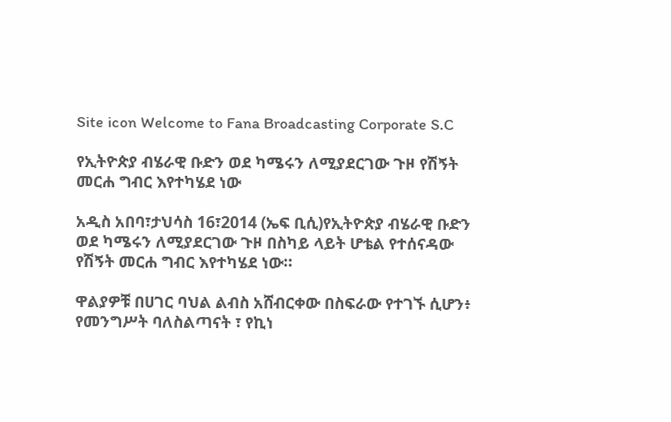Site icon Welcome to Fana Broadcasting Corporate S.C

የኢትዮጵያ ብሄራዊ ቡድን ወደ ካሜሩን ለሚያደርገው ጉዞ የሽኝት መርሐ ግብር እየተካሄደ ነው

አዲስ አበባ፣ታህሳስ 16፣2014 (ኤፍ ቢሲ)የኢትዮጵያ ብሄራዊ ቡድን ወደ ካሜሩን ለሚያደርገው ጉዞ በስካይ ላይት ሆቴል የተሰናዳው የሽኝት መርሐ ግብር እየተካሄደ ነው።

ዋልያዎቹ በሀገር ባህል ልብስ አሸብርቀው በስፍራው የተገኙ ሲሆን፥ የመንግሥት ባለስልጣናት ፣ የኪነ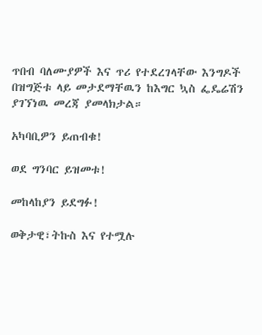ጥበብ ባለሙያዎች እና ጥሪ የተደረገላቸው እንግዶች በዝግጅቱ ላይ መታደማቸዉን ከእግር ኳስ ፌዴሬሽን ያገኘነዉ መረጃ ያመላክታል።

አካባቢዎን ይጠብቁ!

ወደ ግንባር ይዝመቱ!

መከላከያን ይደግፉ!

ወቅታዊ፣ትኩስ እና የተሟሉ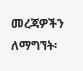መረጃዎችን ለማግኘት፡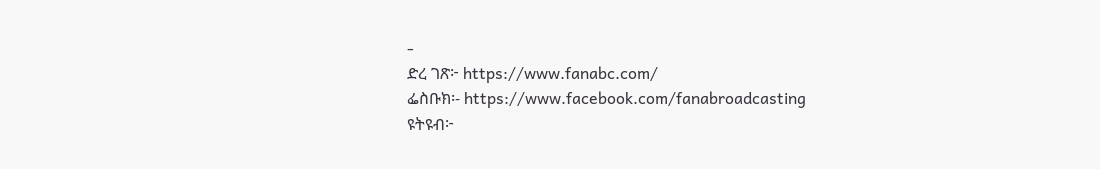-
ድረ ገጽ፦ https://www.fanabc.com/
ፌስቡክ፡- https://www.facebook.com/fanabroadcasting
ዩትዩብ፦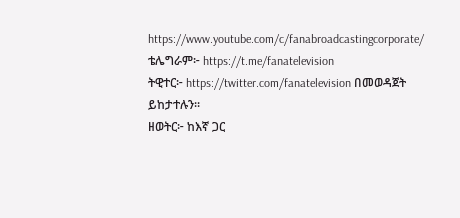https://www.youtube.com/c/fanabroadcastingcorporate/
ቴሌግራም፦ https://t.me/fanatelevision
ትዊተር፦ https://twitter.com/fanatelevision በመወዳጀት ይከታተሉን፡፡
ዘወትር፦ ከእኛ ጋር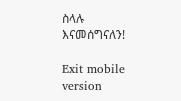ስላሉ እናመሰግናለን!

Exit mobile version